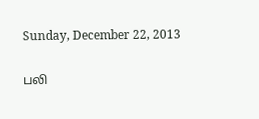Sunday, December 22, 2013

பலி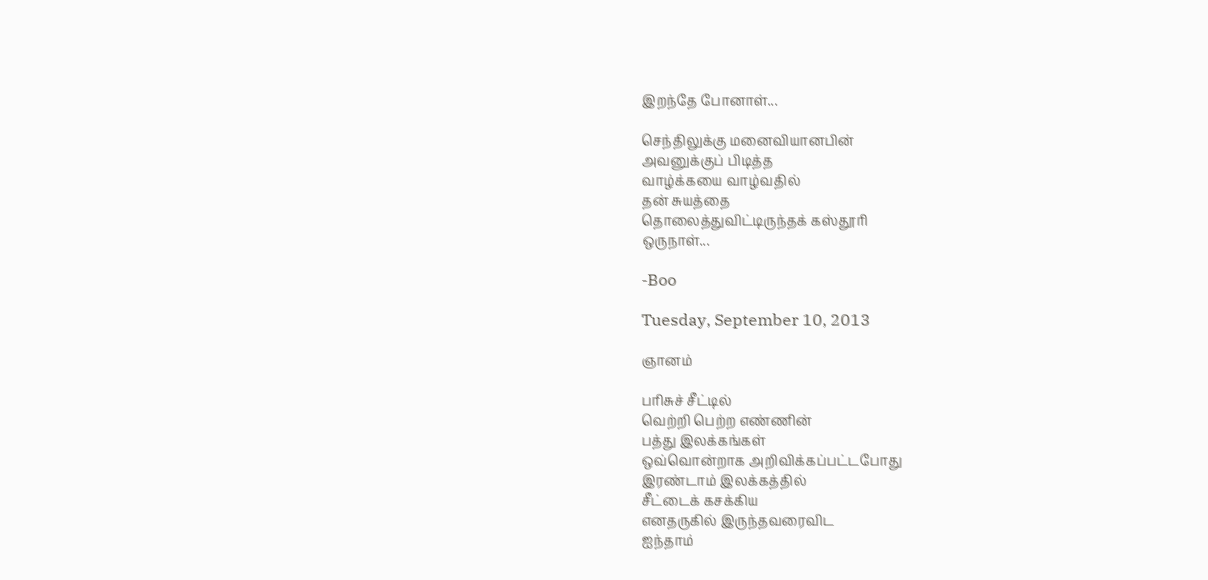இறந்தே போனாள்...

செந்திலுக்கு மனைவியானபின்
அவனுக்குப் பிடித்த
வாழ்க்கயை வாழ்வதில்
தன் சுயத்தை
தொலைத்துவிட்டிருந்தக் கஸ்தூரி
ஒருநாள்...

-Boo

Tuesday, September 10, 2013

ஞானம்

பரிசுச் சீட்டில்
வெற்றி பெற்ற எண்ணின்
பத்து இலக்கங்கள்
ஒவ்வொன்றாக அறிவிக்கப்பட்டபோது
இரண்டாம் இலக்கத்தில்
சீட்டைக் கசக்கிய
எனதருகில் இருந்தவரைவிட
ஐந்தாம்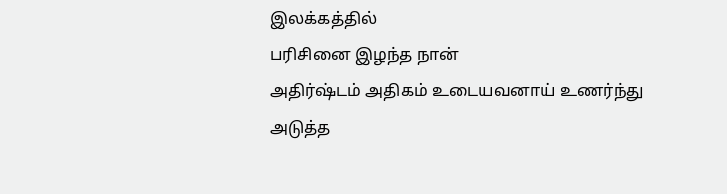இலக்கத்தில்
பரிசினை இழந்த நான்
அதிர்ஷ்டம் அதிகம் உடையவனாய் உணர்ந்து
அடுத்த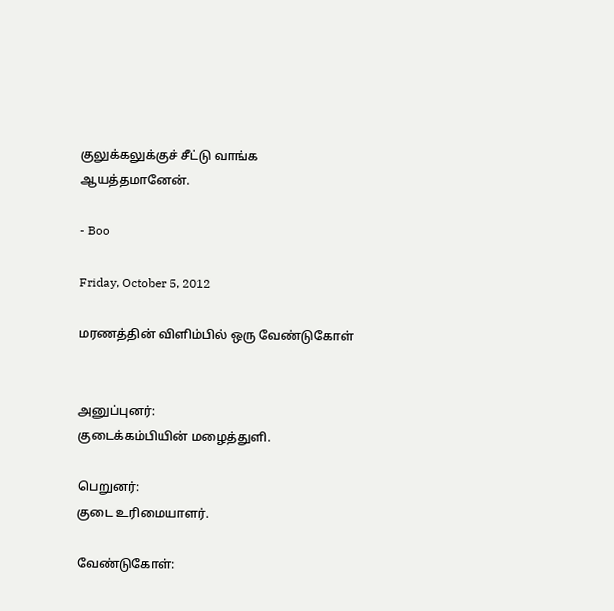குலுக்கலுக்குச் சீட்டு வாங்க
ஆயத்தமானேன்.

- Boo

Friday, October 5, 2012

மரணத்தின் விளிம்பில் ஒரு வேண்டுகோள்


அனுப்புனர்:
குடைக்கம்பியின் மழைத்துளி.

பெறுனர்:
குடை உரிமையாளர்.

வேண்டுகோள்: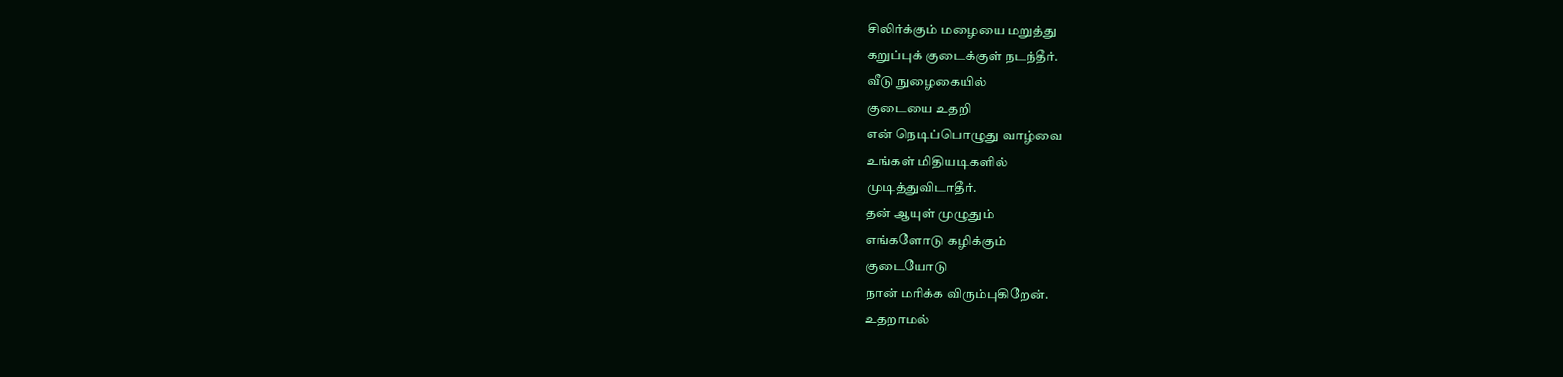சிலிர்க்கும் மழையை மறுத்து
கறுப்புக் குடைக்குள் நடந்தீர்.
வீடு நுழைகையில்
குடையை உதறி
என் நெடிப்பொழுது வாழ்வை
உங்கள் மிதியடிகளில்
முடித்துவிடாதீர்.
தன் ஆயுள் முழுதும்
எங்களோடு கழிக்கும்
குடையோடு
நான் மரிக்க விரும்புகிறேன்.
உதறாமல்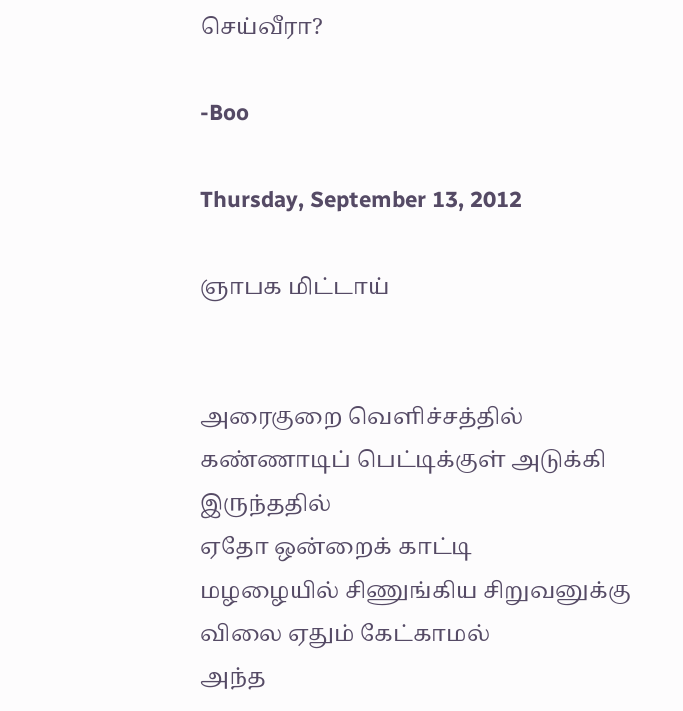செய்வீரா?

-Boo

Thursday, September 13, 2012

ஞாபக மிட்டாய்


அரைகுறை வெளிச்சத்தில்
கண்ணாடிப் பெட்டிக்குள் அடுக்கி இருந்ததில்
ஏதோ ஒன்றைக் காட்டி
மழழையில் சிணுங்கிய சிறுவனுக்கு
விலை ஏதும் கேட்காமல்
அந்த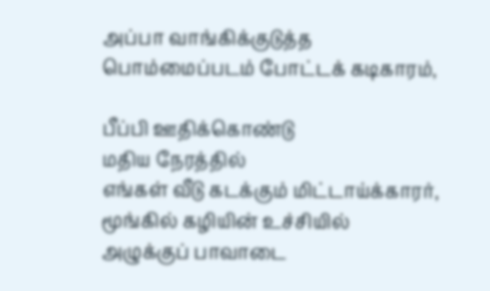அப்பா வாங்கிக்குடுத்த
பொம்மைப்படம் போட்டக் கடிகாரம்,

பீப்பி ஊதிக்கொண்டு
மதிய நேரத்தில்
எங்கள் வீடு கடக்கும் மிட்டாய்க்காரர்,
மூங்கில் கழியின் உச்சியில்
அழுக்குப் பாவாடை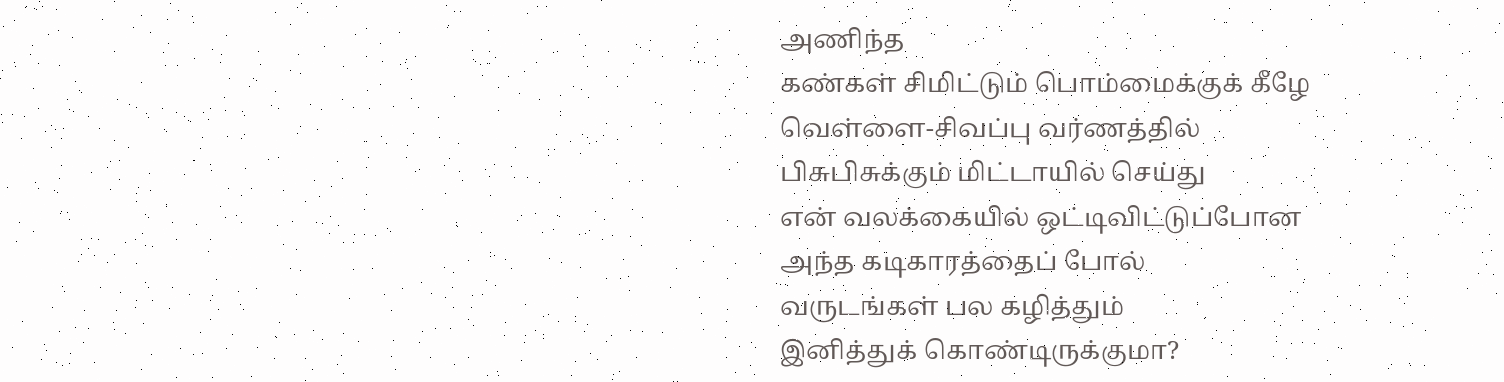அணிந்த
கண்கள் சிமிட்டும் பொம்மைக்குக் கீழே
வெள்ளை-சிவப்பு வர்ணத்தில்
பிசுபிசுக்கும் மிட்டாயில் செய்து
என் வலக்கையில் ஒட்டிவிட்டுப்போன
அந்த கடிகாரத்தைப் போல்
வருடங்கள் பல கழித்தும்
இனித்துக் கொண்டிருக்குமா?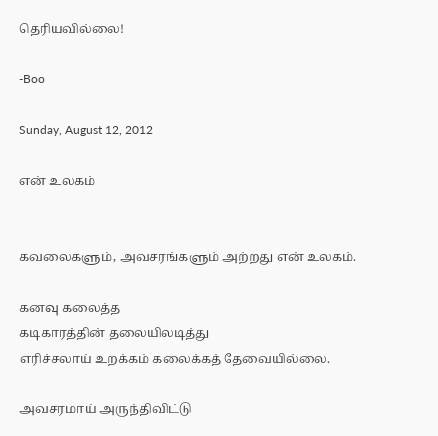தெரியவில்லை!

-Boo

Sunday, August 12, 2012

என் உலகம்


கவலைகளும், அவசரங்களும் அற்றது என் உலகம்.

கனவு கலைத்த
கடிகாரத்தின் தலையிலடித்து
எரிச்சலாய் உறக்கம் கலைக்கத் தேவையில்லை.

அவசரமாய் அருந்திவிட்டு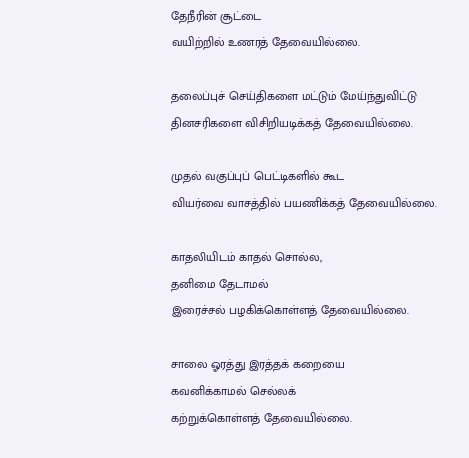தேநீரின் சூட்டை
வயிற்றில் உணரத் தேவையில்லை.

தலைப்புச் செய்திகளை மட்டும் மேய்ந்துவிட்டு
தினசரிகளை விசிறியடிக்கத் தேவையில்லை.

முதல் வகுப்புப் பெட்டிகளில் கூட
வியர்வை வாசத்தில் பயணிக்கத் தேவையில்லை.

காதலியிடம் காதல் சொல்ல,
தனிமை தேடாமல்
இரைச்சல் பழகிக்கொள்ளத் தேவையில்லை.

சாலை ஓரத்து இரத்தக் கறையை
கவனிக்காமல் செல்லக்
கற்றுக்கொள்ளத் தேவையில்லை.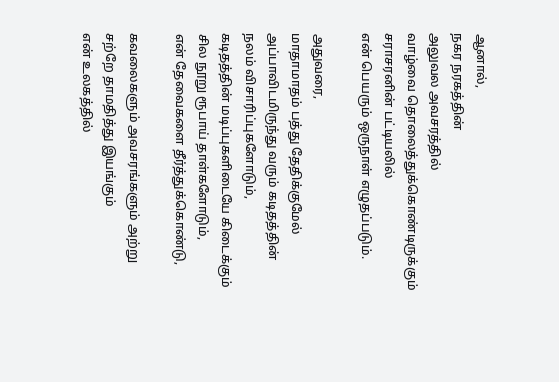ஆனால்,
நகர நரகத்தின்
அலுவல அவசரத்தில்
வாழ்வை தொலைத்துக்கொண்டிருக்கும்
சராசரனின் பட்டியலில்
என் பெயரும் ஒருநாள் எழுதப்படும்.

அதுவரை,
மாதாமாதம் பத்து தேதிக்குமேல்
அப்பாவிடமிருந்து வரும் கடிதத்தின்
நலம் விசாரிப்புகளோடும்,
கடிதத்தின் மடிப்புகளிடையே கிடைக்கும்
சில நூறு ரூபாய் தாள்களோடும்,
என் தேவைகளை தீர்த்துக்கொண்டு,

கவலைகளும் அவசரங்களும் அற்று
சற்றே தாமதித்து இயங்கும்
என் உலகத்தில்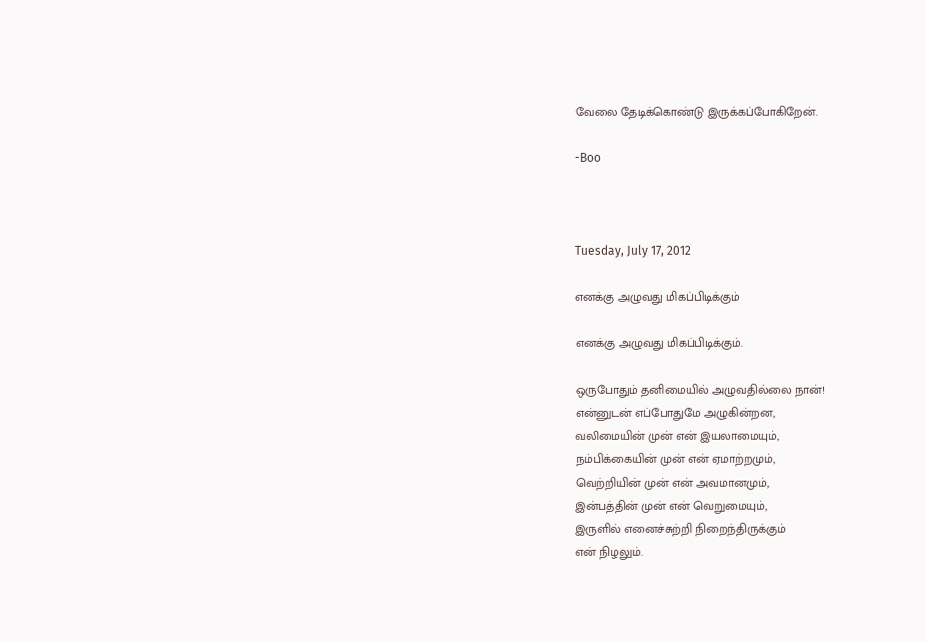வேலை தேடிக்கொண்டு இருக்கப்போகிறேன்.

-Boo



Tuesday, July 17, 2012

எனக்கு அழுவது மிகப்பிடிக்கும்

எனக்கு அழுவது மிகப்பிடிக்கும்.

ஒருபோதும் தனிமையில் அழுவதில்லை நான்!
என்னுடன் எப்போதுமே அழுகின்றன,
வலிமையின் முன் என் இயலாமையும்,
நம்பிக்கையின் முன் என் ஏமாற்றமும்,
வெற்றியின் முன் என் அவமானமும்,
இன்பத்தின் முன் என் வெறுமையும்,
இருளில் எனைச்சுற்றி நிறைந்திருக்கும்
என் நிழலும்.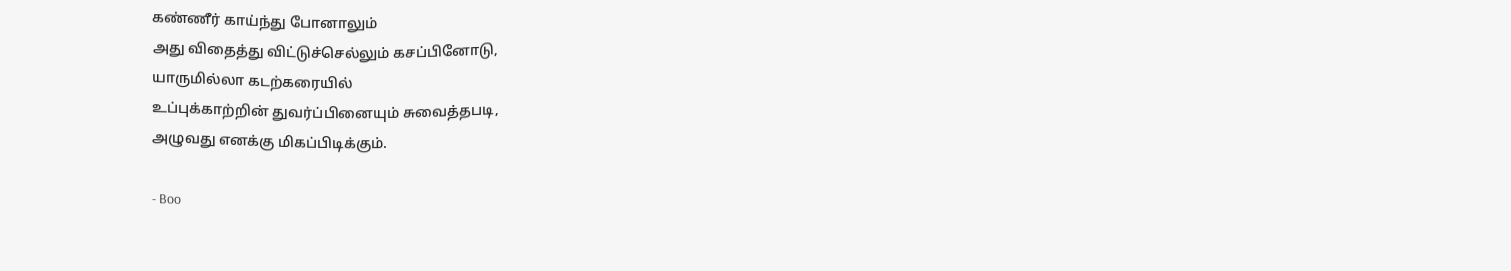கண்ணீர் காய்ந்து போனாலும்
அது விதைத்து விட்டுச்செல்லும் கசப்பினோடு,
யாருமில்லா கடற்கரையில்
உப்புக்காற்றின் துவர்ப்பினையும் சுவைத்தபடி,
அழுவது எனக்கு மிகப்பிடிக்கும்.

- Boo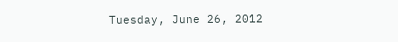Tuesday, June 26, 2012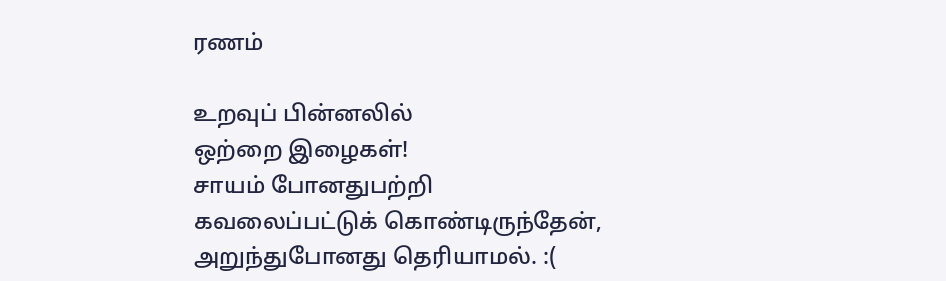ரணம்

உறவுப் பின்னலில்
ஒற்றை இழைகள்!
சாயம் போனதுபற்றி
கவலைப்பட்டுக் கொண்டிருந்தேன்,
அறுந்துபோனது தெரியாமல். :(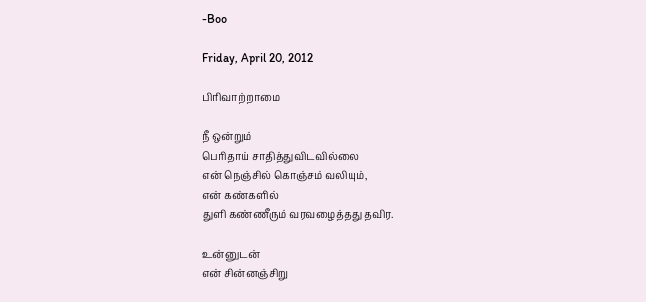-Boo

Friday, April 20, 2012

பிரிவாற்றாமை

நீ ஒன்றும்
பெரிதாய் சாதித்துவிடவில்லை
என் நெஞ்சில் கொஞ்சம் வலியும்,
என் கண்களில்
துளி கண்ணீரும் வரவழைத்தது தவிர.

உன்னுடன்
என் சின்னஞ்சிறு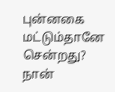புன்னகை மட்டும்தானே சென்றது?
நான்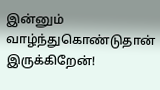இன்னும் வாழ்ந்துகொண்டுதான்  இருக்கிறேன்!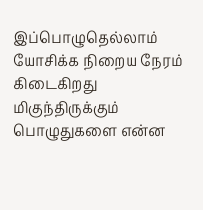இப்பொழுதெல்லாம்
யோசிக்க நிறைய நேரம் கிடைகிறது
மிகுந்திருக்கும் பொழுதுகளை என்ன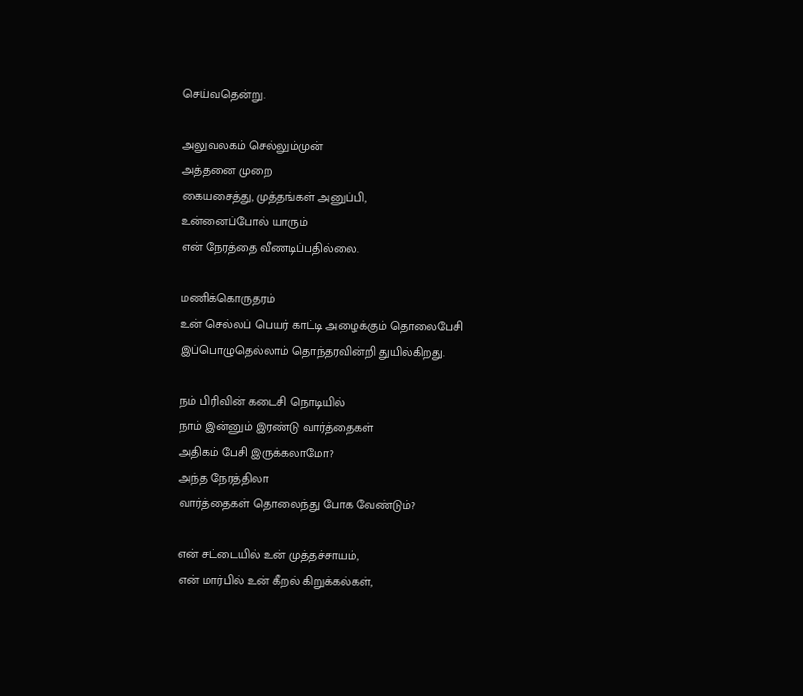செய்வதென்று.

அலுவலகம் செல்லும்முன்
அத்தனை முறை
கையசைத்து, முத்தங்கள் அனுப்பி,
உன்னைப்போல் யாரும்
என் நேரத்தை வீணடிப்பதில்லை.

மணிக்கொருதரம்
உன் செல்லப் பெயர் காட்டி அழைக்கும் தொலைபேசி
இப்பொழுதெல்லாம் தொந்தரவின்றி துயில்கிறது.

நம் பிரிவின் கடைசி நொடியில்
நாம் இன்னும் இரண்டு வார்த்தைகள்
அதிகம் பேசி இருக்கலாமோ?
அந்த நேரத்திலா
வார்த்தைகள் தொலைந்து போக வேண்டும்?

என் சட்டையில் உன் முத்தச்சாயம்,
என் மார்பில் உன் கீறல் கிறுக்கல்கள்,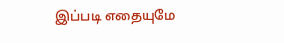இப்படி எதையுமே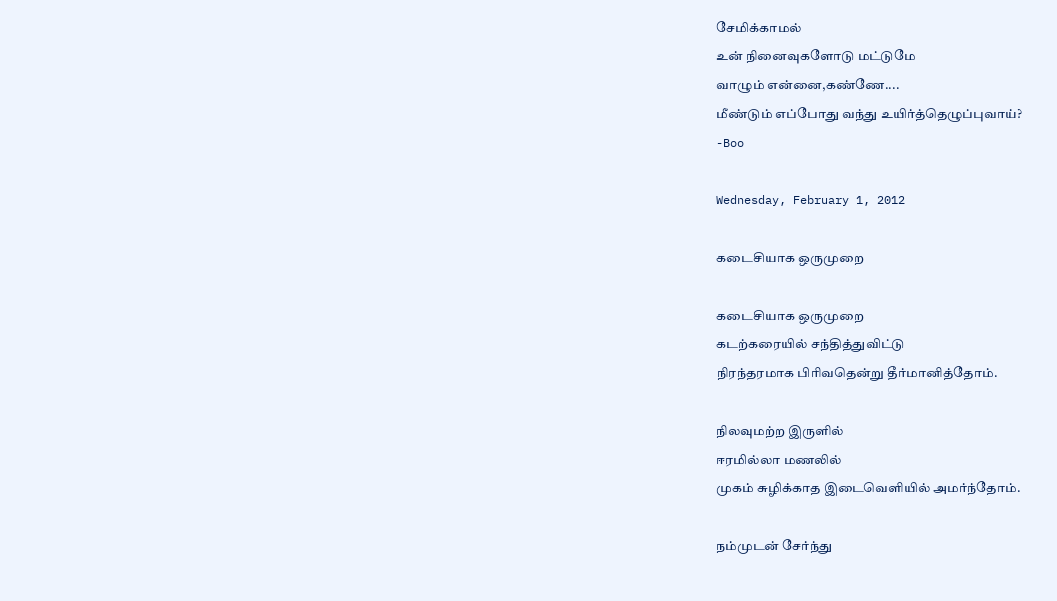சேமிக்காமல்
உன் நினைவுகளோடு மட்டுமே
வாழும் என்னை,கண்ணே....
மீண்டும் எப்போது வந்து உயிர்த்தெழுப்புவாய்?
-Boo

Wednesday, February 1, 2012

கடைசியாக ஒருமுறை

கடைசியாக ஒருமுறை
கடற்கரையில் சந்தித்துவிட்டு
நிரந்தரமாக பிரிவதென்று தீர்மானித்தோம்.

நிலவுமற்ற இருளில்
ஈரமில்லா மணலில்
முகம் சுழிக்காத இடைவெளியில் அமர்ந்தோம்.

நம்முடன் சேர்ந்து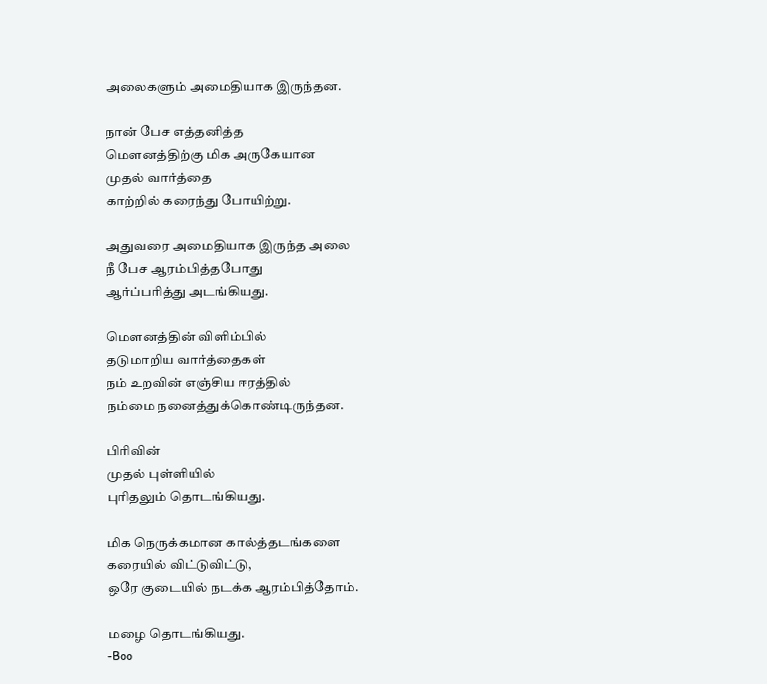அலைகளும் அமைதியாக இருந்தன.

நான் பேச எத்தனித்த
மௌனத்திற்கு மிக அருகேயான
முதல் வார்த்தை
காற்றில் கரைந்து போயிற்று.

அதுவரை அமைதியாக இருந்த அலை
நீ பேச ஆரம்பித்தபோது
ஆர்ப்பரித்து அடங்கியது.

மௌனத்தின் விளிம்பில்
தடுமாறிய வார்த்தைகள்
நம் உறவின் எஞ்சிய ஈரத்தில்
நம்மை நனைத்துக்கொண்டிருந்தன.

பிரிவின்
முதல் புள்ளியில்
புரிதலும் தொடங்கியது.

மிக நெருக்கமான கால்த்தடங்களை
கரையில் விட்டுவிட்டு,
ஒரே குடையில் நடக்க ஆரம்பித்தோம்.

மழை தொடங்கியது.
-Boo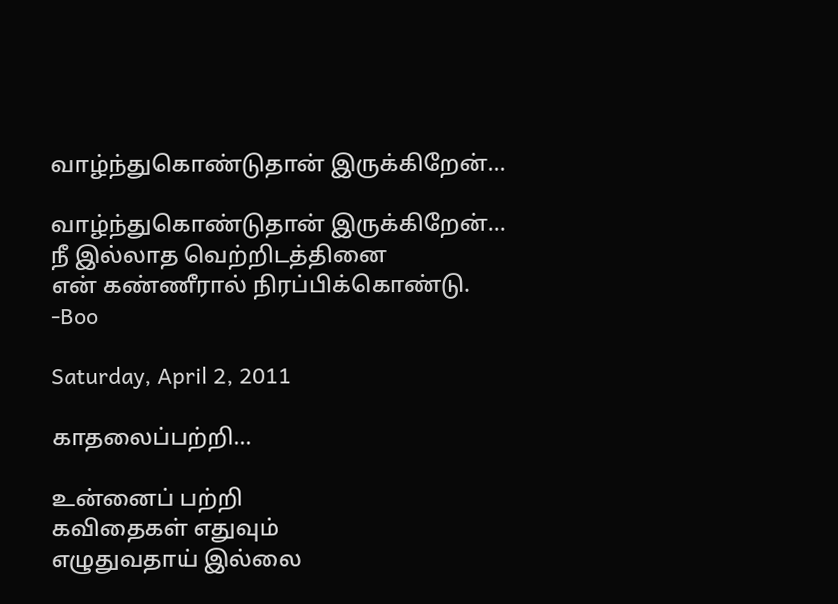வாழ்ந்துகொண்டுதான் இருக்கிறேன்...

வாழ்ந்துகொண்டுதான் இருக்கிறேன்...
நீ இல்லாத வெற்றிடத்தினை
என் கண்ணீரால் நிரப்பிக்கொண்டு.
-Boo

Saturday, April 2, 2011

காதலைப்பற்றி...

உன்னைப் பற்றி
கவிதைகள் எதுவும்
எழுதுவதாய் இல்லை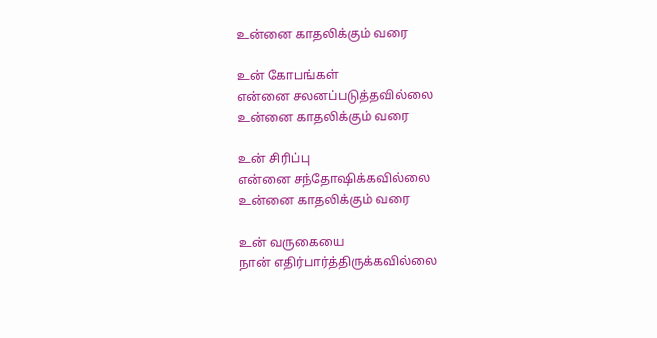உன்னை காதலிக்கும் வரை

உன் கோபங்கள்
என்னை சலனப்படுத்தவில்லை
உன்னை காதலிக்கும் வரை

உன் சிரிப்பு
என்னை சந்தோஷிக்கவில்லை
உன்னை காதலிக்கும் வரை

உன் வருகையை
நான் எதிர்பார்த்திருக்கவில்லை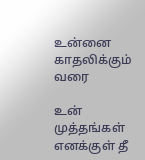உன்னை காதலிக்கும் வரை

உன் முத்தங்கள்
எனக்குள் தீ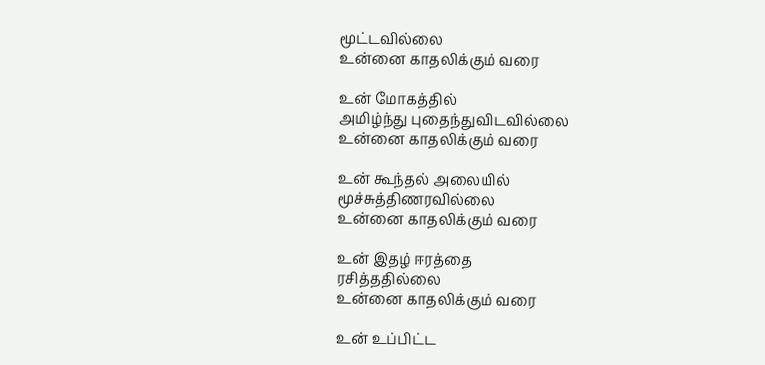மூட்டவில்லை
உன்னை காதலிக்கும் வரை

உன் மோகத்தில்
அமிழ்ந்து புதைந்துவிடவில்லை
உன்னை காதலிக்கும் வரை

உன் கூந்தல் அலையில்
மூச்சுத்திணரவில்லை
உன்னை காதலிக்கும் வரை

உன் இதழ் ஈரத்தை
ரசித்ததில்லை
உன்னை காதலிக்கும் வரை

உன் உப்பிட்ட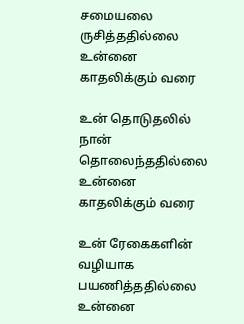சமையலை
ருசித்ததில்லை
உன்னை காதலிக்கும் வரை

உன் தொடுதலில்
நான் தொலைந்ததில்லை
உன்னை காதலிக்கும் வரை

உன் ரேகைகளின் வழியாக
பயணித்ததில்லை
உன்னை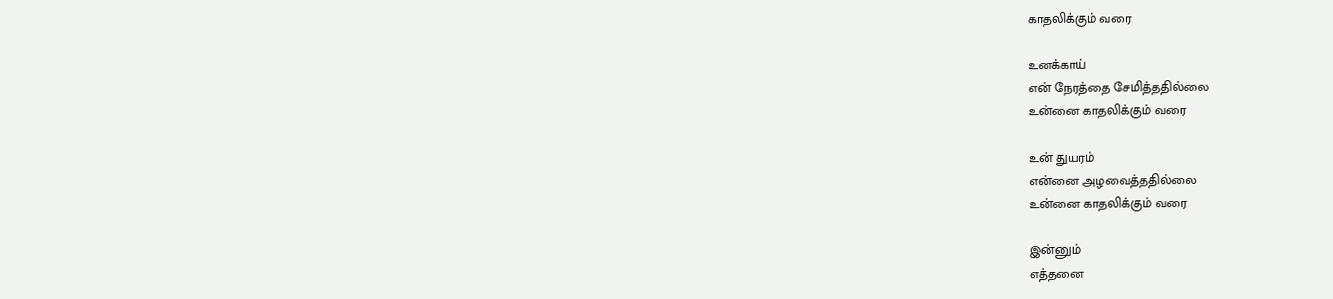காதலிக்கும் வரை

உனக்காய்
என் நேரத்தை சேமித்ததில்லை
உன்னை காதலிக்கும் வரை

உன் துயரம்
என்னை அழவைத்ததில்லை
உன்னை காதலிக்கும் வரை

இன்னும்
எத்தனை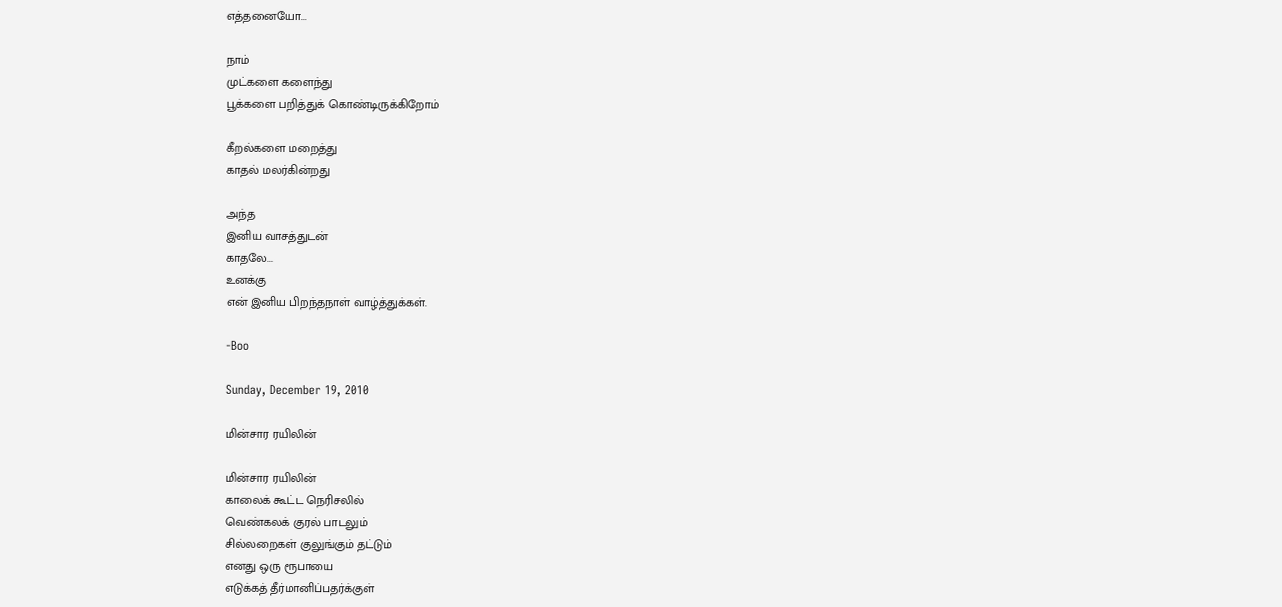எத்தனையோ...

நாம்
முட்களை களைந்து
பூக்களை பறித்துக் கொண்டிருக்கிறோம்

கீறல்களை மறைத்து
காதல் மலர்கின்றது

அந்த
இனிய வாசத்துடன்
காதலே...
உனக்கு
என் இனிய பிறந்தநாள் வாழ்த்துக்கள்.

-Boo

Sunday, December 19, 2010

மின்சார ரயிலின்

மின்சார ரயிலின்
காலைக் கூட்ட நெரிசலில்
வெண்கலக் குரல் பாடலும்
சில்லறைகள் குலுங்கும் தட்டும்
எனது ஒரு ரூபாயை
எடுக்கத் தீர்மானிப்பதர்க்குள்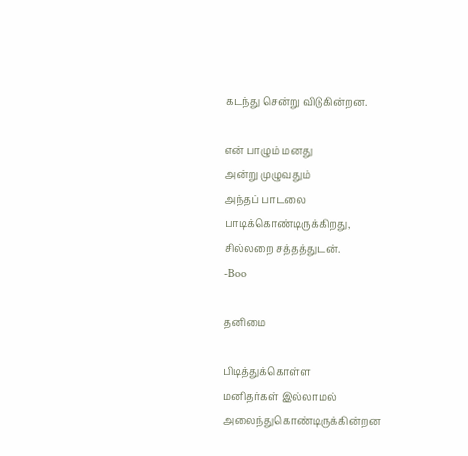கடந்து சென்று விடுகின்றன.

என் பாழும் மனது
அன்று முழுவதும்
அந்தப் பாடலை
பாடிக்கொண்டிருக்கிறது,
சில்லறை சத்தத்துடன்.
-Boo

தனிமை

பிடித்துக்கொள்ள
மனிதர்கள் இல்லாமல்
அலைந்துகொண்டிருக்கின்றன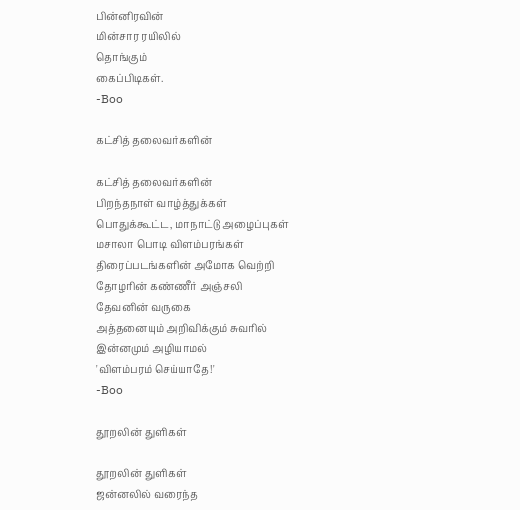பின்னிரவின்
மின்சார ரயிலில்
தொங்கும்
கைப்பிடிகள்.
-Boo

கட்சித் தலைவர்களின்

கட்சித் தலைவர்களின்
பிறந்தநாள் வாழ்த்துக்கள்
பொதுக்கூட்ட, மாநாட்டு அழைப்புகள்
மசாலா பொடி விளம்பரங்கள்
திரைப்படங்களின் அமோக வெற்றி
தோழரின் கண்ணீர் அஞ்சலி
தேவனின் வருகை
அத்தனையும் அறிவிக்கும் சுவரில்
இன்னமும் அழியாமல்
'விளம்பரம் செய்யாதே!'
-Boo

தூறலின் துளிகள்

தூறலின் துளிகள்
ஜன்னலில் வரைந்த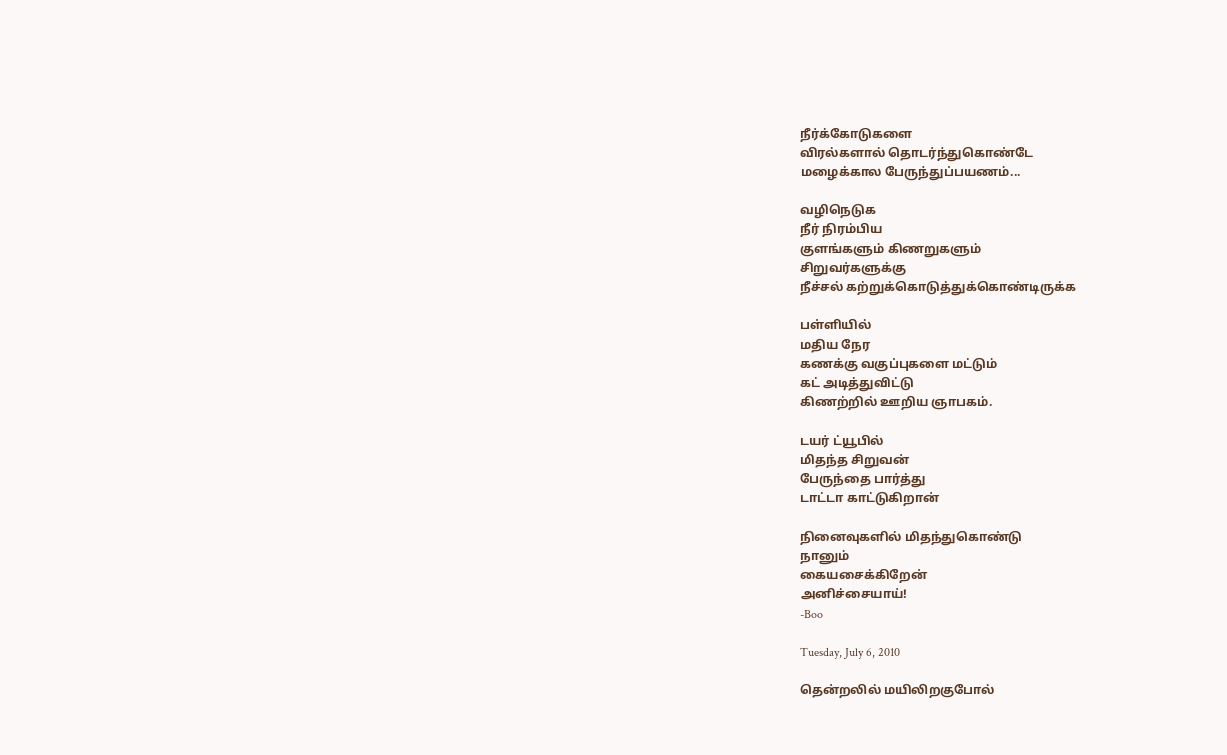நீர்க்கோடுகளை
விரல்களால் தொடர்ந்துகொண்டே
மழைக்கால பேருந்துப்பயணம்...

வழிநெடுக
நீர் நிரம்பிய
குளங்களும் கிணறுகளும்
சிறுவர்களுக்கு
நீச்சல் கற்றுக்கொடுத்துக்கொண்டிருக்க

பள்ளியில்
மதிய நேர
கணக்கு வகுப்புகளை மட்டும்
கட் அடித்துவிட்டு
கிணற்றில் ஊறிய ஞாபகம்.

டயர் ட்யூபில்
மிதந்த சிறுவன்
பேருந்தை பார்த்து
டாட்டா காட்டுகிறான்

நினைவுகளில் மிதந்துகொண்டு
நானும்
கையசைக்கிறேன்
அனிச்சையாய்!
-Boo

Tuesday, July 6, 2010

தென்றலில் மயிலிறகுபோல்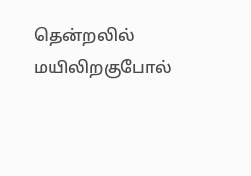தென்றலில் மயிலிறகுபோல்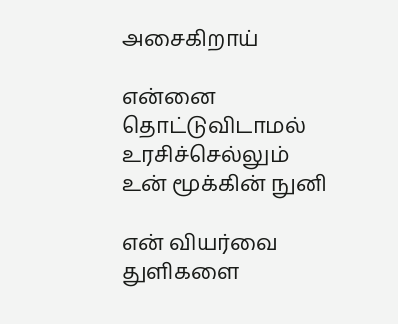அசைகிறாய்

என்னை தொட்டுவிடாமல்
உரசிச்செல்லும்
உன் மூக்கின் நுனி

என் வியர்வை துளிகளை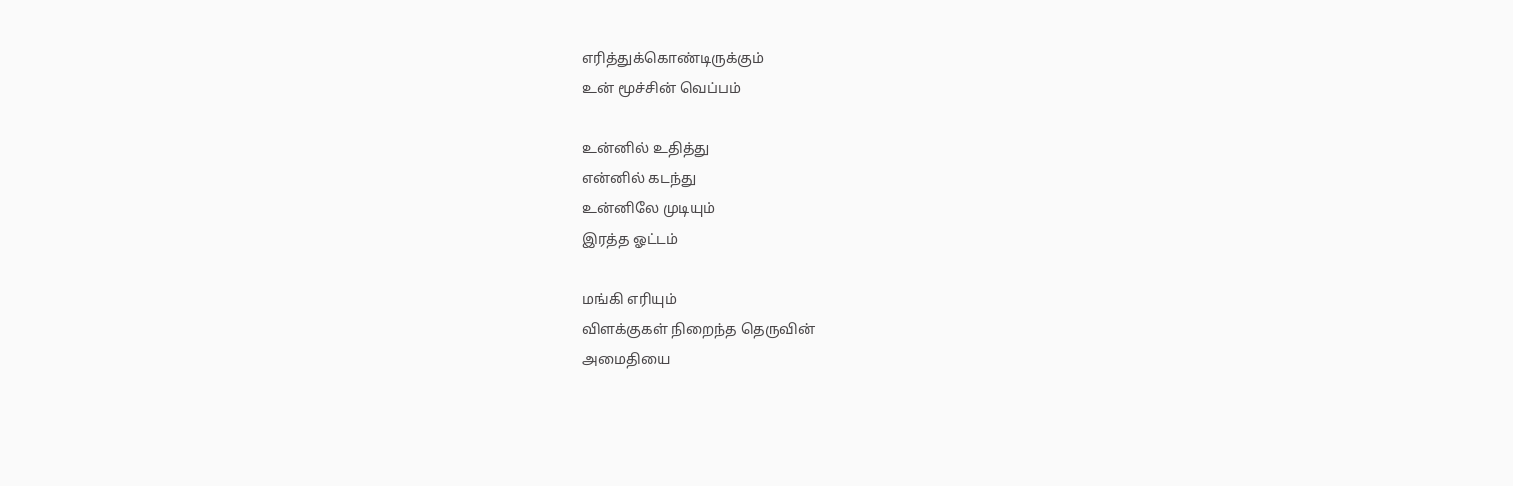எரித்துக்கொண்டிருக்கும்
உன் மூச்சின் வெப்பம்

உன்னில் உதித்து
என்னில் கடந்து
உன்னிலே முடியும்
இரத்த ஓட்டம்

மங்கி எரியும்
விளக்குகள் நிறைந்த தெருவின்
அமைதியை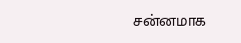சன்னமாக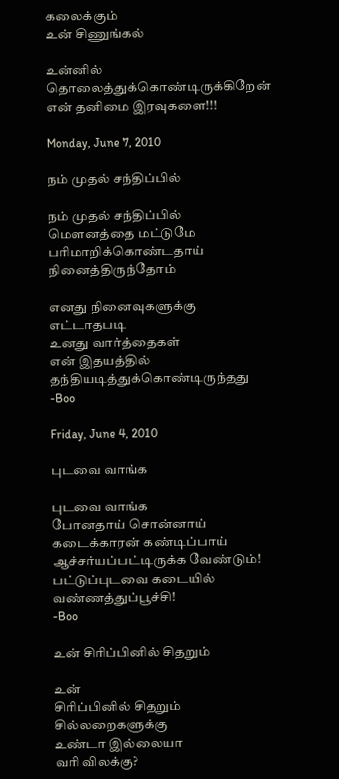கலைக்கும்
உன் சிணுங்கல்

உன்னில் தொலைத்துக்கொண்டிருக்கிறேன்
என் தனிமை இரவுகளை!!!

Monday, June 7, 2010

நம் முதல் சந்திப்பில்

நம் முதல் சந்திப்பில்
மௌனத்தை மட்டுமே
பரிமாறிக்கொண்டதாய்
நினைத்திருந்தோம்

எனது நினைவுகளுக்கு
எட்டாதபடி
உனது வார்த்தைகள்
என் இதயத்தில்
தந்தியடித்துக்கொண்டிருந்தது
-Boo

Friday, June 4, 2010

புடவை வாங்க

புடவை வாங்க
போனதாய் சொன்னாய்
கடைக்காரன் கண்டிப்பாய்
ஆச்சர்யப்பட்டிருக்க வேண்டும்!
பட்டுப்புடவை கடையில்
வண்ணத்துப்பூச்சி!
-Boo

உன் சிரிப்பினில் சிதறும்

உன்
சிரிப்பினில் சிதறும்
சில்லறைகளுக்கு
உண்டா இல்லையா
வரி விலக்கு?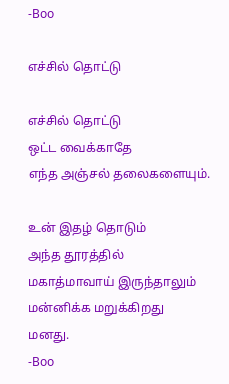-Boo

எச்சில் தொட்டு

எச்சில் தொட்டு
ஒட்ட வைக்காதே
எந்த அஞ்சல் தலைகளையும்.

உன் இதழ் தொடும்
அந்த தூரத்தில்
மகாத்மாவாய் இருந்தாலும்
மன்னிக்க மறுக்கிறது
மனது.
-Boo